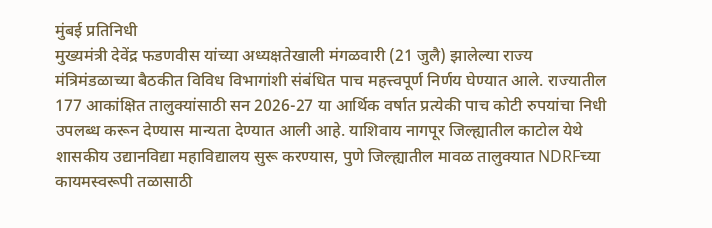मुंबई प्रतिनिधी
मुख्यमंत्री देवेंद्र फडणवीस यांच्या अध्यक्षतेखाली मंगळवारी (21 जुलै) झालेल्या राज्य मंत्रिमंडळाच्या बैठकीत विविध विभागांशी संबंधित पाच महत्त्वपूर्ण निर्णय घेण्यात आले. राज्यातील 177 आकांक्षित तालुक्यांसाठी सन 2026-27 या आर्थिक वर्षात प्रत्येकी पाच कोटी रुपयांचा निधी उपलब्ध करून देण्यास मान्यता देण्यात आली आहे. याशिवाय नागपूर जिल्ह्यातील काटोल येथे शासकीय उद्यानविद्या महाविद्यालय सुरू करण्यास, पुणे जिल्ह्यातील मावळ तालुक्यात NDRFच्या कायमस्वरूपी तळासाठी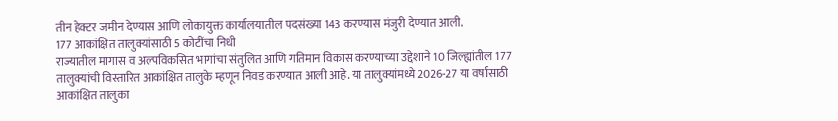तीन हेक्टर जमीन देण्यास आणि लोकायुक्त कार्यालयातील पदसंख्या 143 करण्यास मंजुरी देण्यात आली.
177 आकांक्षित तालुक्यांसाठी 5 कोटींचा निधी
राज्यातील मागास व अल्पविकसित भागांचा संतुलित आणि गतिमान विकास करण्याच्या उद्देशाने 10 जिल्ह्यांतील 177 तालुक्यांची विस्तारित आकांक्षित तालुके म्हणून निवड करण्यात आली आहे. या तालुक्यांमध्ये 2026-27 या वर्षासाठी आकांक्षित तालुका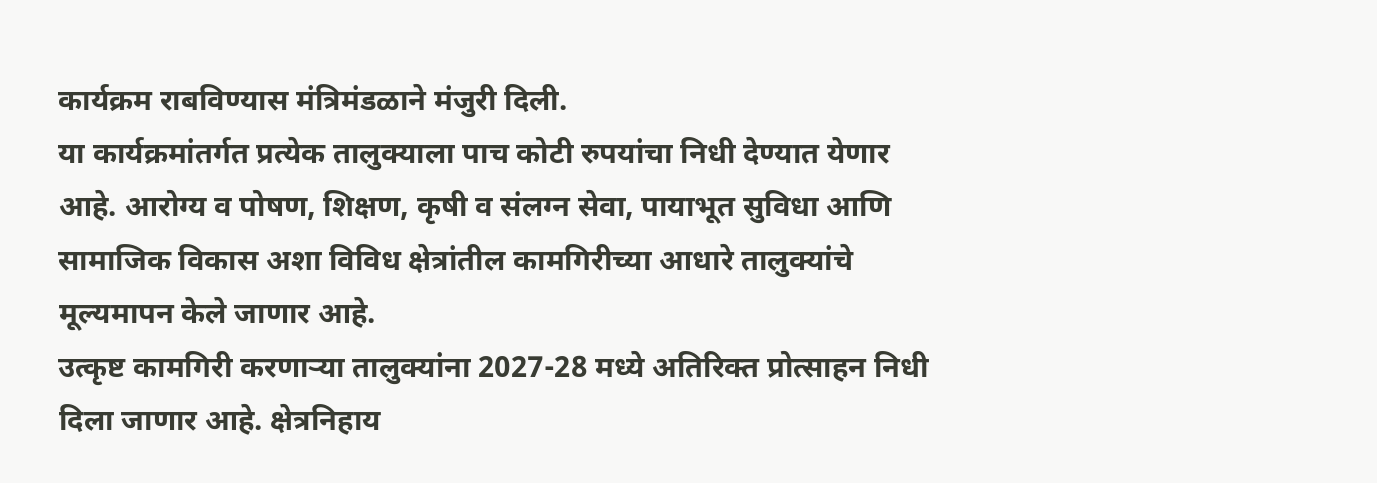कार्यक्रम राबविण्यास मंत्रिमंडळाने मंजुरी दिली.
या कार्यक्रमांतर्गत प्रत्येक तालुक्याला पाच कोटी रुपयांचा निधी देण्यात येणार आहे. आरोग्य व पोषण, शिक्षण, कृषी व संलग्न सेवा, पायाभूत सुविधा आणि सामाजिक विकास अशा विविध क्षेत्रांतील कामगिरीच्या आधारे तालुक्यांचे मूल्यमापन केले जाणार आहे.
उत्कृष्ट कामगिरी करणाऱ्या तालुक्यांना 2027-28 मध्ये अतिरिक्त प्रोत्साहन निधी दिला जाणार आहे. क्षेत्रनिहाय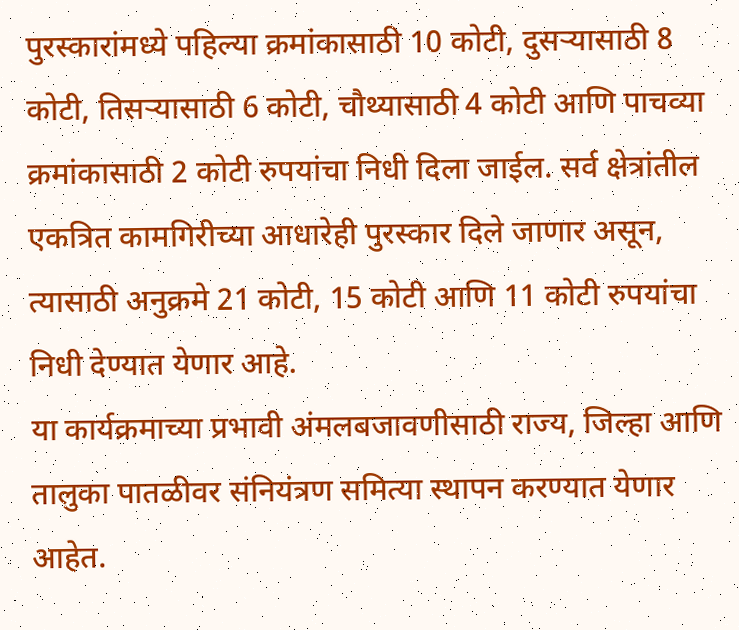पुरस्कारांमध्ये पहिल्या क्रमांकासाठी 10 कोटी, दुसऱ्यासाठी 8 कोटी, तिसऱ्यासाठी 6 कोटी, चौथ्यासाठी 4 कोटी आणि पाचव्या क्रमांकासाठी 2 कोटी रुपयांचा निधी दिला जाईल. सर्व क्षेत्रांतील एकत्रित कामगिरीच्या आधारेही पुरस्कार दिले जाणार असून, त्यासाठी अनुक्रमे 21 कोटी, 15 कोटी आणि 11 कोटी रुपयांचा निधी देण्यात येणार आहे.
या कार्यक्रमाच्या प्रभावी अंमलबजावणीसाठी राज्य, जिल्हा आणि तालुका पातळीवर संनियंत्रण समित्या स्थापन करण्यात येणार आहेत.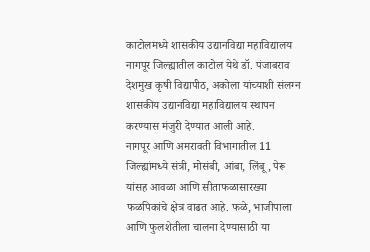काटोलमध्ये शासकीय उद्यानविद्या महाविद्यालय
नागपूर जिल्ह्यातील काटोल येथे डॉ. पंजाबराव देशमुख कृषी विद्यापीठ, अकोला यांच्याशी संलग्न शासकीय उद्यानविद्या महाविद्यालय स्थापन करण्यास मंजुरी देण्यात आली आहे.
नागपूर आणि अमरावती विभागातील 11 जिल्ह्यांमध्ये संत्री, मोसंबी, आंबा, लिंबू, पेरू यांसह आवळा आणि सीताफळासारख्या फळपिकांचे क्षेत्र वाढत आहे. फळे, भाजीपाला आणि फुलशेतीला चालना देण्यासाठी या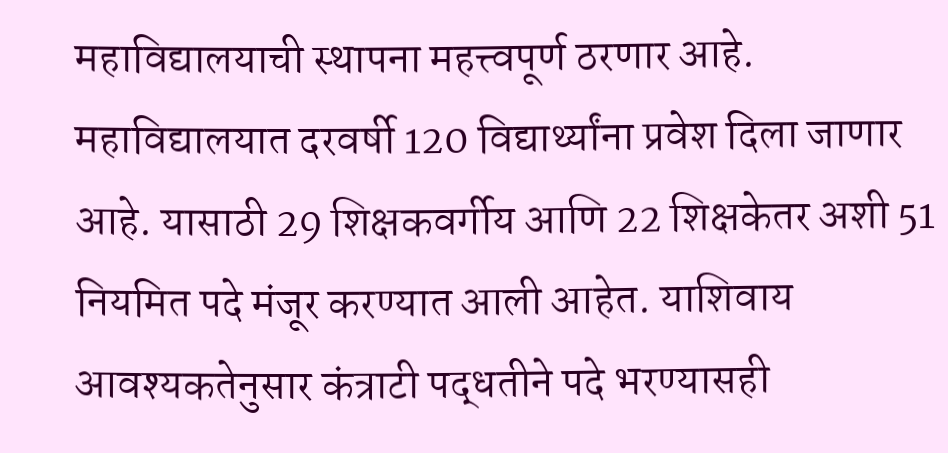महाविद्यालयाची स्थापना महत्त्वपूर्ण ठरणार आहे.
महाविद्यालयात दरवर्षी 120 विद्यार्थ्यांना प्रवेश दिला जाणार आहे. यासाठी 29 शिक्षकवर्गीय आणि 22 शिक्षकेतर अशी 51 नियमित पदे मंजूर करण्यात आली आहेत. याशिवाय आवश्यकतेनुसार कंत्राटी पद्धतीने पदे भरण्यासही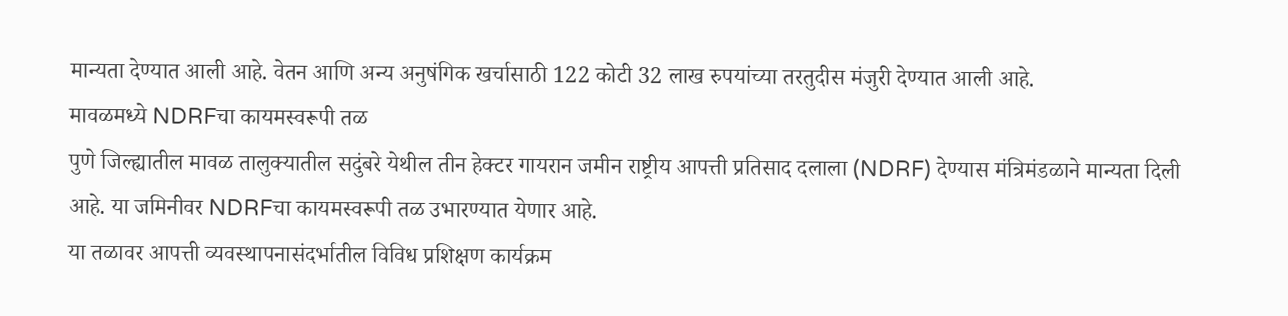मान्यता देण्यात आली आहे. वेतन आणि अन्य अनुषंगिक खर्चासाठी 122 कोटी 32 लाख रुपयांच्या तरतुदीस मंजुरी देण्यात आली आहे.
मावळमध्ये NDRFचा कायमस्वरूपी तळ
पुणे जिल्ह्यातील मावळ तालुक्यातील सदुंबरे येथील तीन हेक्टर गायरान जमीन राष्ट्रीय आपत्ती प्रतिसाद दलाला (NDRF) देण्यास मंत्रिमंडळाने मान्यता दिली आहे. या जमिनीवर NDRFचा कायमस्वरूपी तळ उभारण्यात येणार आहे.
या तळावर आपत्ती व्यवस्थापनासंदर्भातील विविध प्रशिक्षण कार्यक्रम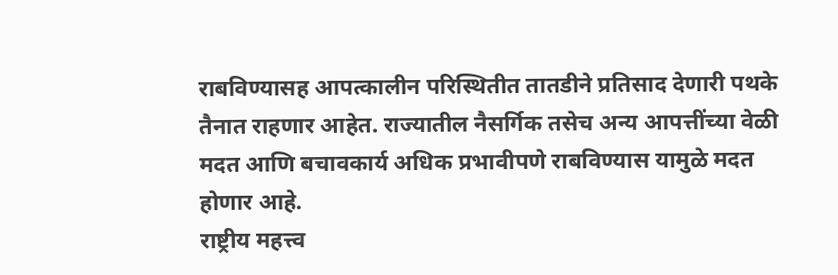राबविण्यासह आपत्कालीन परिस्थितीत तातडीने प्रतिसाद देणारी पथके तैनात राहणार आहेत. राज्यातील नैसर्गिक तसेच अन्य आपत्तींच्या वेळी मदत आणि बचावकार्य अधिक प्रभावीपणे राबविण्यास यामुळे मदत होणार आहे.
राष्ट्रीय महत्त्व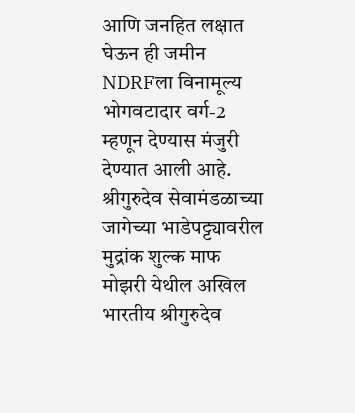आणि जनहित लक्षात घेऊन ही जमीन NDRFला विनामूल्य भोगवटादार वर्ग-2 म्हणून देण्यास मंजुरी देण्यात आली आहे.
श्रीगुरुदेव सेवामंडळाच्या जागेच्या भाडेपट्ट्यावरील मुद्रांक शुल्क माफ
मोझरी येथील अखिल भारतीय श्रीगुरुदेव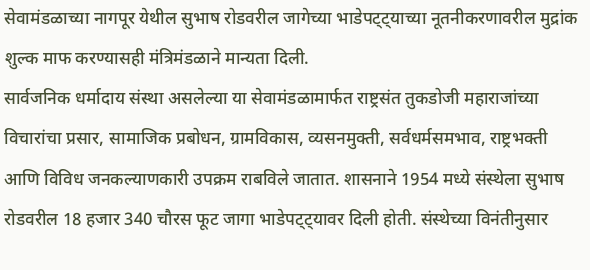सेवामंडळाच्या नागपूर येथील सुभाष रोडवरील जागेच्या भाडेपट्ट्याच्या नूतनीकरणावरील मुद्रांक शुल्क माफ करण्यासही मंत्रिमंडळाने मान्यता दिली.
सार्वजनिक धर्मादाय संस्था असलेल्या या सेवामंडळामार्फत राष्ट्रसंत तुकडोजी महाराजांच्या विचारांचा प्रसार, सामाजिक प्रबोधन, ग्रामविकास, व्यसनमुक्ती, सर्वधर्मसमभाव, राष्ट्रभक्ती आणि विविध जनकल्याणकारी उपक्रम राबविले जातात. शासनाने 1954 मध्ये संस्थेला सुभाष रोडवरील 18 हजार 340 चौरस फूट जागा भाडेपट्ट्यावर दिली होती. संस्थेच्या विनंतीनुसार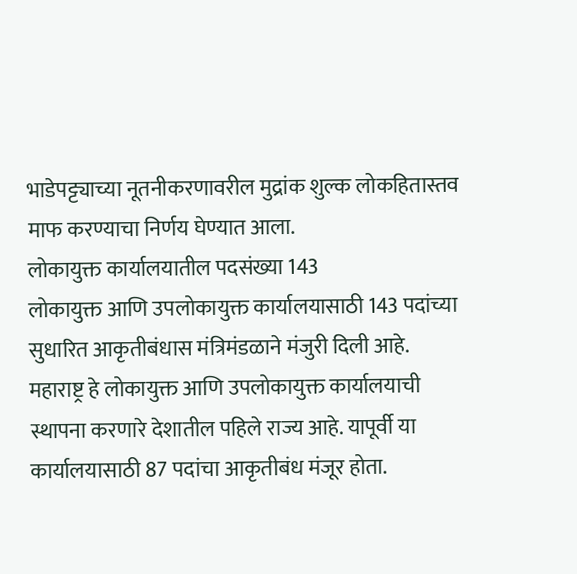भाडेपट्ट्याच्या नूतनीकरणावरील मुद्रांक शुल्क लोकहितास्तव माफ करण्याचा निर्णय घेण्यात आला.
लोकायुक्त कार्यालयातील पदसंख्या 143
लोकायुक्त आणि उपलोकायुक्त कार्यालयासाठी 143 पदांच्या सुधारित आकृतीबंधास मंत्रिमंडळाने मंजुरी दिली आहे.
महाराष्ट्र हे लोकायुक्त आणि उपलोकायुक्त कार्यालयाची स्थापना करणारे देशातील पहिले राज्य आहे. यापूर्वी या कार्यालयासाठी 87 पदांचा आकृतीबंध मंजूर होता.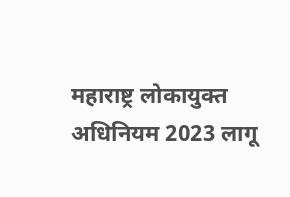महाराष्ट्र लोकायुक्त अधिनियम 2023 लागू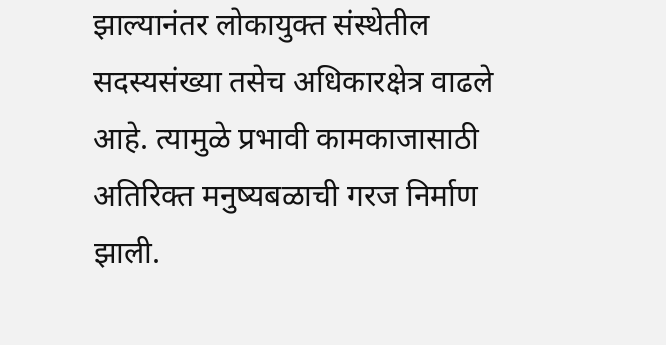झाल्यानंतर लोकायुक्त संस्थेतील सदस्यसंख्या तसेच अधिकारक्षेत्र वाढले आहे. त्यामुळे प्रभावी कामकाजासाठी अतिरिक्त मनुष्यबळाची गरज निर्माण झाली.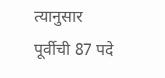त्यानुसार पूर्वीची 87 पदे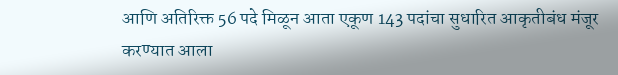आणि अतिरिक्त 56 पदे मिळून आता एकूण 143 पदांचा सुधारित आकृतीबंध मंजूर करण्यात आला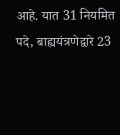आहे. यात 31 नियमित पदे, बाह्ययंत्रणेद्वारे 23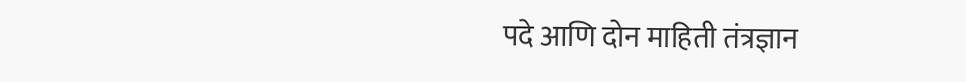पदे आणि दोन माहिती तंत्रज्ञान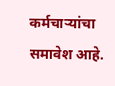कर्मचाऱ्यांचा समावेश आहे.